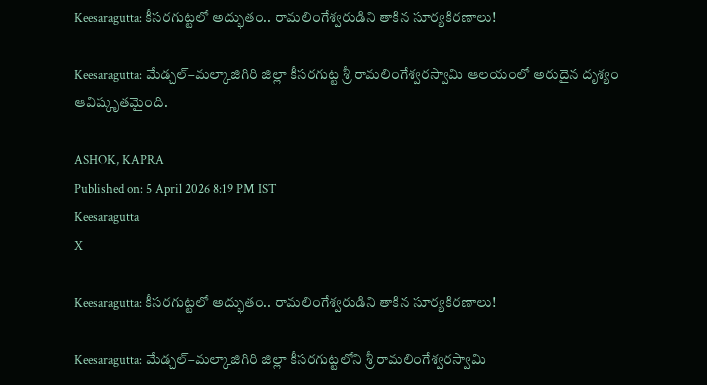Keesaragutta: కీసరగుట్టలో అద్భుతం.. రామలింగేశ్వరుడిని తాకిన సూర్యకిరణాలు!

Keesaragutta: మేడ్చల్–మల్కాజిగిరి జిల్లా కీసరగుట్ట శ్రీ రామలింగేశ్వరస్వామి ఆలయంలో అరుదైన దృశ్యం ఆవిష్కృతమైంది.

ASHOK, KAPRA
Published on: 5 April 2026 8:19 PM IST
Keesaragutta
X

Keesaragutta: కీసరగుట్టలో అద్భుతం.. రామలింగేశ్వరుడిని తాకిన సూర్యకిరణాలు!

Keesaragutta: మేడ్చల్–మల్కాజిగిరి జిల్లా కీసరగుట్టలోని శ్రీ రామలింగేశ్వరస్వామి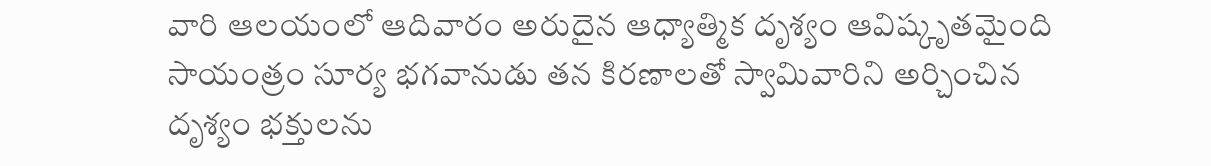వారి ఆలయంలో ఆదివారం అరుదైన ఆధ్యాత్మిక దృశ్యం ఆవిష్కృతమైంది సాయంత్రం సూర్య భగవానుడు తన కిరణాలతో స్వామివారిని అర్చించిన దృశ్యం భక్తులను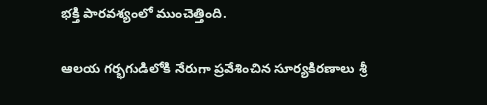భక్తి పారవశ్యంలో ముంచెత్తింది.

ఆలయ గర్భగుడిలోకి నేరుగా ప్రవేశించిన సూర్యకిరణాలు శ్రీ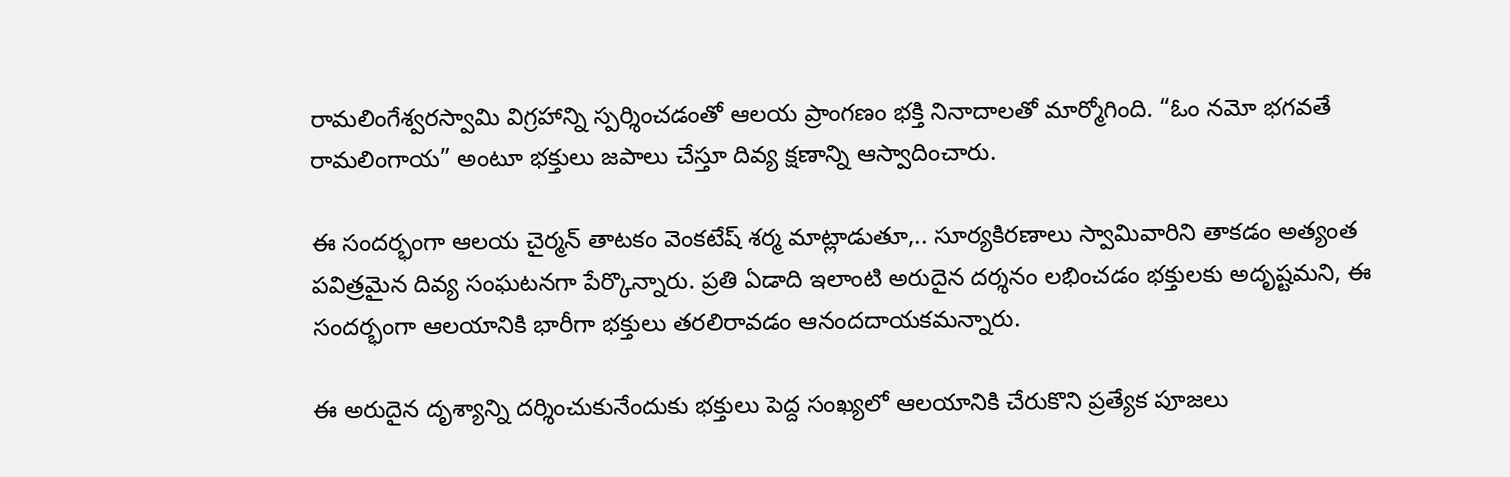రామలింగేశ్వరస్వామి విగ్రహాన్ని స్పర్శించడంతో ఆలయ ప్రాంగణం భక్తి నినాదాలతో మార్మోగింది. “ఓం నమో భగవతే రామలింగాయ” అంటూ భక్తులు జపాలు చేస్తూ దివ్య క్షణాన్ని ఆస్వాదించారు.

ఈ సందర్భంగా ఆలయ చైర్మన్ తాటకం వెంకటేష్ శర్మ మాట్లాడుతూ,.. సూర్యకిరణాలు స్వామివారిని తాకడం అత్యంత పవిత్రమైన దివ్య సంఘటనగా పేర్కొన్నారు. ప్రతి ఏడాది ఇలాంటి అరుదైన దర్శనం లభించడం భక్తులకు అదృష్టమని, ఈ సందర్భంగా ఆలయానికి భారీగా భక్తులు తరలిరావడం ఆనందదాయకమన్నారు.

ఈ అరుదైన దృశ్యాన్ని దర్శించుకునేందుకు భక్తులు పెద్ద సంఖ్యలో ఆలయానికి చేరుకొని ప్రత్యేక పూజలు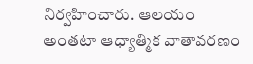నిర్వహించారు. ఆలయం అంతటా ఆధ్యాత్మిక వాతావరణం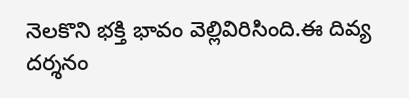నెలకొని భక్తి భావం వెల్లివిరిసింది.ఈ దివ్య దర్శనం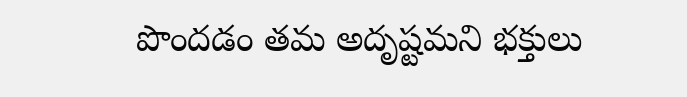పొందడం తమ అదృష్టమని భక్తులు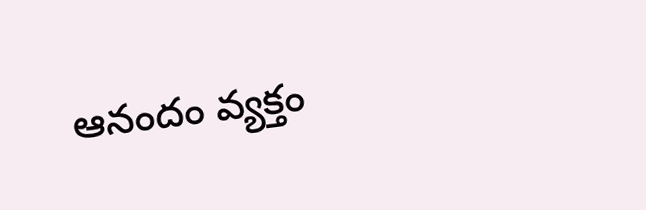ఆనందం వ్యక్తం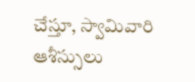చేస్తూ, స్వామివారి ఆశీస్సులు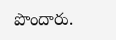పొందారు.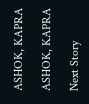ASHOK, KAPRA

ASHOK, KAPRA

Next Story